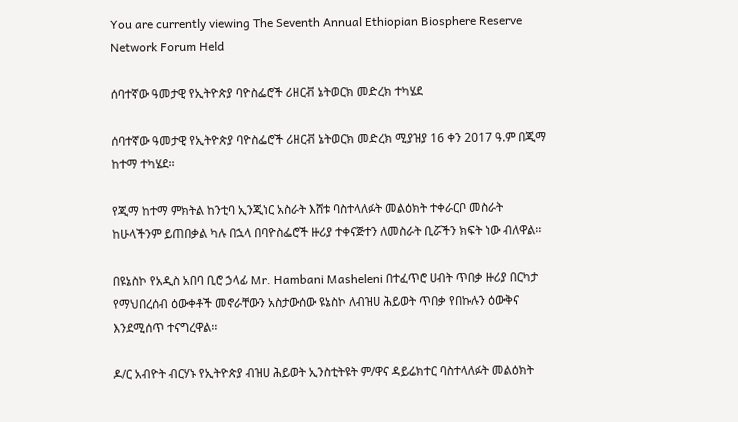You are currently viewing The Seventh Annual Ethiopian Biosphere Reserve Network Forum Held

ሰባተኛው ዓመታዊ የኢትዮጵያ ባዮስፌሮች ሪዘርቭ ኔትወርክ መድረክ ተካሄደ

ሰባተኛው ዓመታዊ የኢትዮጵያ ባዮስፌሮች ሪዘርቭ ኔትወርክ መድረክ ሚያዝያ 16 ቀን 2017 ዓ.ም በጂማ ከተማ ተካሄደ፡፡

የጂማ ከተማ ምክትል ከንቲባ ኢንጂነር አስራት እሸቱ ባስተላለፉት መልዕክት ተቀራርቦ መስራት ከሁላችንም ይጠበቃል ካሉ በኋላ በባዮስፌሮች ዙሪያ ተቀናጅተን ለመስራት ቢሯችን ክፍት ነው ብለዋል፡፡

በዩኔስኮ የአዲስ አበባ ቢሮ ኃላፊ Mr. Hambani Masheleni በተፈጥሮ ሀብት ጥበቃ ዙሪያ በርካታ የማህበረሰብ ዕውቀቶች መኖራቸውን አስታውሰው ዩኔስኮ ለብዝሀ ሕይወት ጥበቃ የበኩሉን ዕውቅና እንደሚሰጥ ተናግረዋል፡፡

ዶ/ር አብዮት ብርሃኑ የኢትዮጵያ ብዝሀ ሕይወት ኢንስቲትዩት ም/ዋና ዳይሬክተር ባስተላለፉት መልዕክት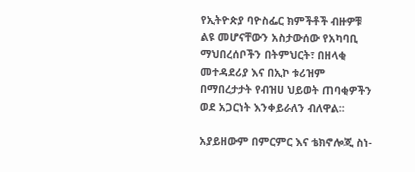የኢትዮጵያ ባዮስፌር ክምችቶች ብዙዎቹ ልዩ መሆናቸውን አስታውሰው የአካባቢ ማህበረሰቦችን በትምህርት፣ በዘላቂ መተዳደሪያ እና በኢኮ ቱሪዝም በማበረታታት የብዝሀ ህይወት ጠባቂዎችን ወደ አጋርነት እንቀይራለን ብለዋል፡፡

አያይዘውም በምርምር እና ቴክኖሎጂ ስነ-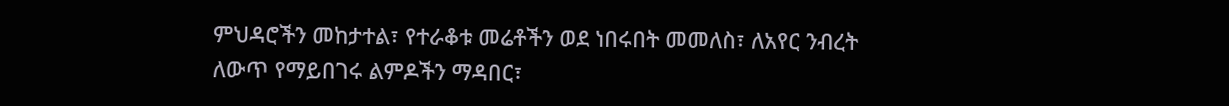ምህዳሮችን መከታተል፣ የተራቆቱ መሬቶችን ወደ ነበሩበት መመለስ፣ ለአየር ንብረት ለውጥ የማይበገሩ ልምዶችን ማዳበር፣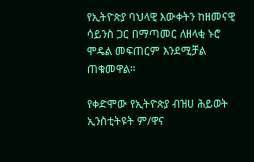የኢትዮጵያ ባህላዊ እውቀትን ከዘመናዊ ሳይንስ ጋር በማጣመር ለዘላቂ ኑሮ ሞዴል መፍጠርም እንደሚቻል ጠቁመዋል።

የቀድሞው የኢትዮጵያ ብዝሀ ሕይወት ኢንስቲትዩት ም/ዋና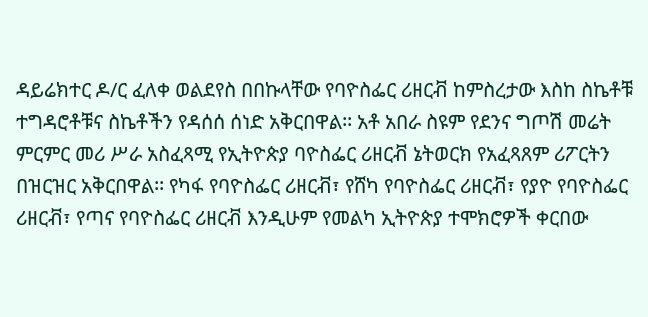ዳይሬክተር ዶ/ር ፈለቀ ወልደየስ በበኩላቸው የባዮስፌር ሪዘርቭ ከምስረታው እስከ ስኬቶቹ ተግዳሮቶቹና ስኬቶችን የዳሰሰ ሰነድ አቅርበዋል፡፡ አቶ አበራ ስዩም የደንና ግጦሽ መሬት ምርምር መሪ ሥራ አስፈጻሚ የኢትዮጵያ ባዮስፌር ሪዘርቭ ኔትወርክ የአፈጻጸም ሪፖርትን በዝርዝር አቅርበዋል፡፡ የካፋ የባዮስፌር ሪዘርቭ፣ የሸካ የባዮስፌር ሪዘርቭ፣ የያዮ የባዮስፌር ሪዘርቭ፣ የጣና የባዮስፌር ሪዘርቭ እንዲሁም የመልካ ኢትዮጵያ ተሞክሮዎች ቀርበው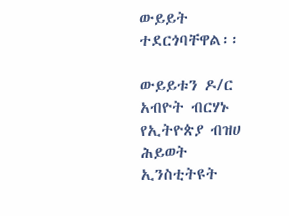ውይይት ተደርጎባቸዋል፡፡

ውይይቱን ዶ/ር አብዮት ብርሃኑ የኢትዮጵያ ብዝሀ ሕይወት ኢንስቲትዩት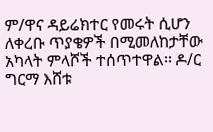ም/ዋና ዳይሬክተር የመሩት ሲሆን ለቀረቡ ጥያቄዎች በሚመለከታቸው አካላት ምላሾች ተሰጥተዋል፡፡ ዶ/ር ግርማ እሸቱ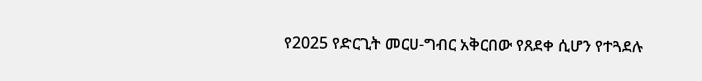የ2025 የድርጊት መርሀ-ግብር አቅርበው የጸደቀ ሲሆን የተጓደሉ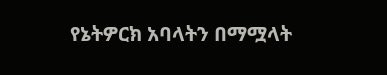የኔትዎርክ አባላትን በማሟላት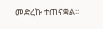መድረኩ ተጠናቋል፡፡